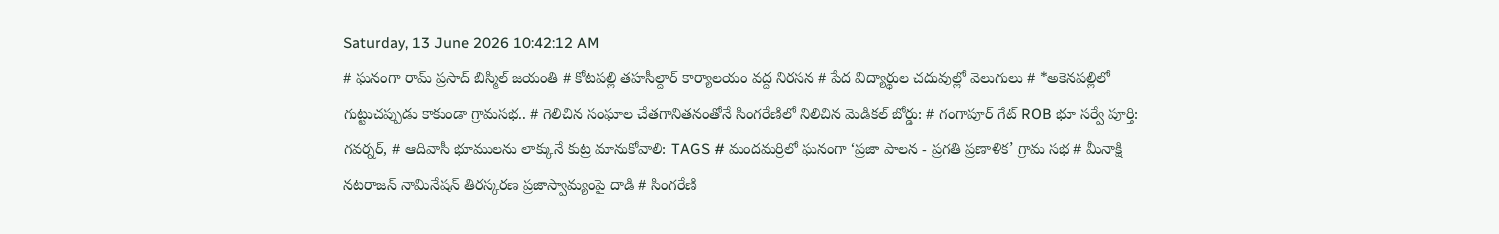Saturday, 13 June 2026 10:42:12 AM
# ఘనంగా రామ్ ప్రసాద్ బిస్మిల్ జయంతి # కోటపల్లి తహసీల్దార్ కార్యాలయం వద్ద నిరసన # పేద విద్యార్థుల చదువుల్లో వెలుగులు # *అకెనపల్లిలో గుట్టుచప్పుడు కాకుండా గ్రామసభ.. # గెలిచిన సంఘాల చేతగానితనంతోనే సింగరేణిలో నిలిచిన మెడికల్ బోర్డు: # గంగాపూర్ గేట్ ROB భూ సర్వే పూర్తి: గవర్నర్, # ఆదివాసీ భూములను లాక్కునే కుట్ర మానుకోవాలి: TAGS # మందమర్రిలో ఘనంగా ‘ప్రజా పాలన - ప్రగతి ప్రణాళిక’ గ్రామ సభ # మీనాక్షి నటరాజన్ నామినేషన్ తిరస్కరణ ప్రజాస్వామ్యంపై దాడి # సింగరేణి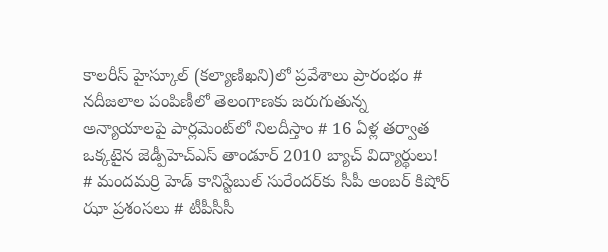కాలరీస్ హైస్కూల్ (కల్యాణిఖని)లో ప్రవేశాలు ప్రారంభం # నదీజలాల పంపిణీలో తెలంగాణకు జరుగుతున్న అన్యాయాలపై పార్లమెంట్‌లో నిలదీస్తాం # 16 ఏళ్ల తర్వాత ఒక్కటైన జెడ్పీహెచ్‌ఎస్ తాండూర్ 2010 బ్యాచ్ విద్యార్థులు! # మందమర్రి హెడ్ కానిస్టేబుల్ సురేందర్‌కు సీపీ అంబర్ కిషోర్ ఝా ప్రశంసలు # టీపీసీసీ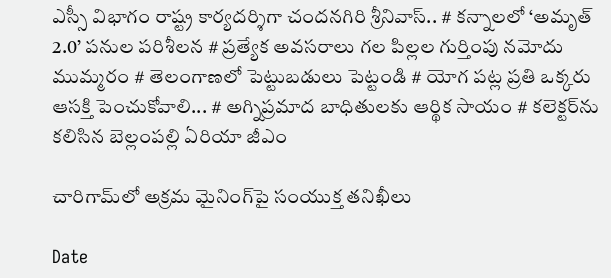ఎస్సీ విభాగం రాష్ట్ర కార్యదర్శిగా చందనగిరి శ్రీనివాస్.. # కన్నాలలో ‘అమృత్ 2.0’ పనుల పరిశీలన # ప్రత్యేక అవసరాలు గల పిల్లల గుర్తింపు నమోదు ముమ్మరం # తెలంగాణలో పెట్టుబడులు పెట్టండి # యోగ పట్ల ప్రతి ఒక్కరు ఆసక్తి పెంచుకోవాలి... # అగ్నిప్రమాద బాధితులకు ఆర్థిక సాయం # కలెక్టర్‌ను కలిసిన బెల్లంపల్లి ఏరియా జీఎం

చారిగామ్‌లో అక్రమ మైనింగ్‌పై సంయుక్త తనిఖీలు

Date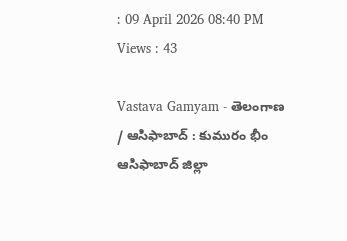: 09 April 2026 08:40 PM Views : 43

Vastava Gamyam - తెలంగాణ / ఆసిఫాబాద్ : కుమురం భీం ఆసిఫాబాద్ జిల్లా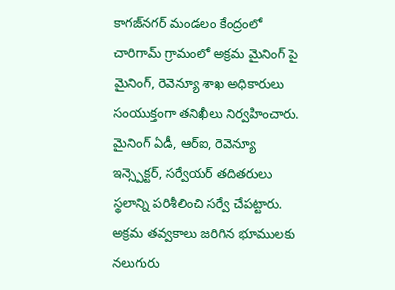కాగజ్‌నగర్ మండలం కేంద్రంలో చారిగామ్ గ్రామంలో అక్రమ మైనింగ్‌ పై మైనింగ్, రెవెన్యూ శాఖ అధికారులు సంయుక్తంగా తనిఖీలు నిర్వహించారు. మైనింగ్ ఏడీ, ఆర్‌ఐ, రెవెన్యూ ఇన్స్పెక్టర్, సర్వేయర్ తదితరులు స్థలాన్ని పరిశీలించి సర్వే చేపట్టారు. అక్రమ తవ్వకాలు జరిగిన భూములకు నలుగురు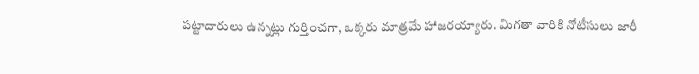పట్టాదారులు ఉన్నట్లు గుర్తించగా, ఒక్కరు మాత్రమే హాజరయ్యారు. మిగతా వారికి నోటీసులు జారీ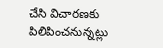చేసి విచారణకు పిలిపించనున్నట్లు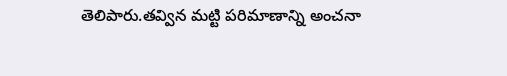తెలిపారు.తవ్విన మట్టి పరిమాణాన్ని అంచనా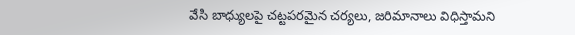వేసి బాధ్యులపై చట్టపరమైన చర్యలు, జరిమానాలు విధిస్తామని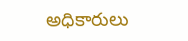అధికారులు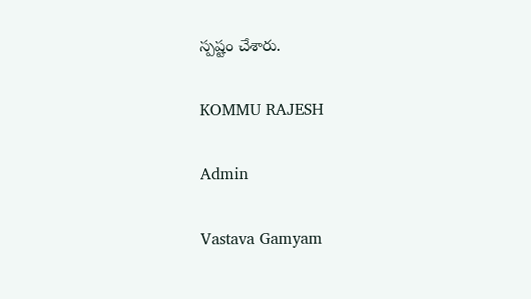స్పష్టం చేశారు.

KOMMU RAJESH

Admin

Vastava Gamyam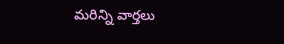మరిన్ని వార్తలు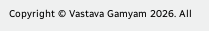Copyright © Vastava Gamyam 2026. All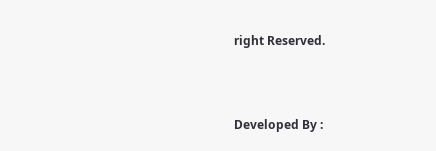right Reserved.



Developed By :